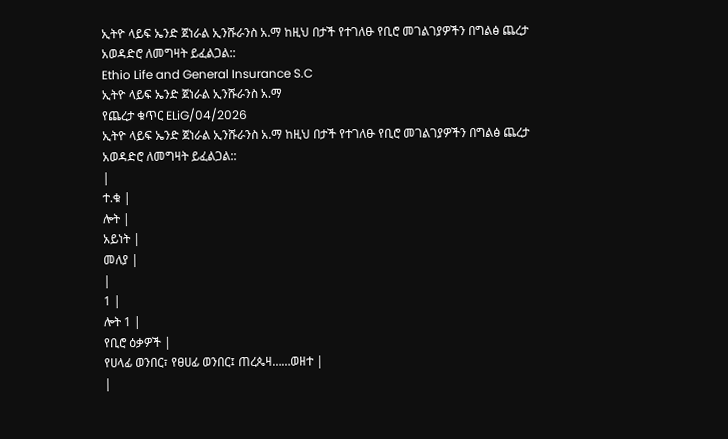ኢትዮ ላይፍ ኤንድ ጀነራል ኢንሹራንስ አ.ማ ከዚህ በታች የተገለፁ የቢሮ መገልገያዎችን በግልፅ ጨረታ አወዳድሮ ለመግዛት ይፈልጋል::
Ethio Life and General Insurance S.C
ኢትዮ ላይፍ ኤንድ ጀነራል ኢንሹራንስ አ.ማ
የጨረታ ቁጥር ELiG/04/2026
ኢትዮ ላይፍ ኤንድ ጀነራል ኢንሹራንስ አ.ማ ከዚህ በታች የተገለፁ የቢሮ መገልገያዎችን በግልፅ ጨረታ አወዳድሮ ለመግዛት ይፈልጋል::
|
ተ.ቁ |
ሎት |
አይነት |
መለያ |
|
1 |
ሎት 1 |
የቢሮ ዕቃዎች |
የሀላፊ ወንበር፣ የፀሀፊ ወንበር፤ ጠረጴዛ……ወዘተ |
|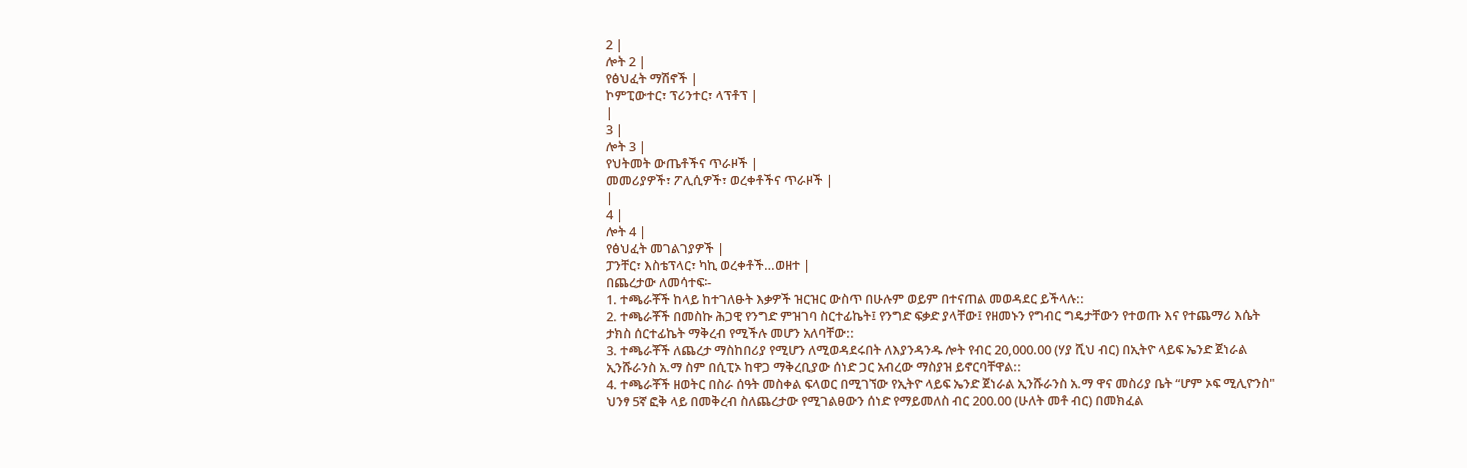2 |
ሎት 2 |
የፅህፈት ማሽኖች |
ኮምፒውተር፣ ፕሪንተር፣ ላፕቶፕ |
|
3 |
ሎት 3 |
የህትመት ውጤቶችና ጥራዞች |
መመሪያዎች፣ ፖሊሲዎች፣ ወረቀቶችና ጥራዞች |
|
4 |
ሎት 4 |
የፅህፈት መገልገያዎች |
ፓንቸር፣ እስቴፕላር፣ ካኪ ወረቀቶች…ወዘተ |
በጨረታው ለመሳተፍ፡-
1. ተጫራቾች ከላይ ከተገለፁት እቃዎች ዝርዝር ውስጥ በሁሉም ወይም በተናጠል መወዳደር ይችላሉ::
2. ተጫራቾች በመስኩ ሕጋዊ የንግድ ምዝገባ ስርተፊኬት፤ የንግድ ፍቃድ ያላቸው፤ የዘመኑን የግብር ግዴታቸውን የተወጡ እና የተጨማሪ እሴት ታክስ ሰርተፊኬት ማቅረብ የሚችሉ መሆን አለባቸው::
3. ተጫራቾች ለጨረታ ማስከበሪያ የሚሆን ለሚወዳደሩበት ለእያንዳንዱ ሎት የብር 20,000.00 (ሃያ ሺህ ብር) በኢትዮ ላይፍ ኤንድ ጀነራል ኢንሹራንስ አ.ማ ስም በሲፒኦ ከዋጋ ማቅረቢያው ሰነድ ጋር አብረው ማስያዝ ይኖርባቸዋል::
4. ተጫራቾች ዘወትር በስራ ሰዓት መስቀል ፍላወር በሚገኘው የኢትዮ ላይፍ ኤንድ ጀነራል ኢንሹራንስ አ.ማ ዋና መስሪያ ቤት “ሆም ኦፍ ሚሊዮንስ" ህንፃ 5ኛ ፎቅ ላይ በመቅረብ ስለጨረታው የሚገልፀውን ሰነድ የማይመለስ ብር 200.00 (ሁለት መቶ ብር) በመክፈል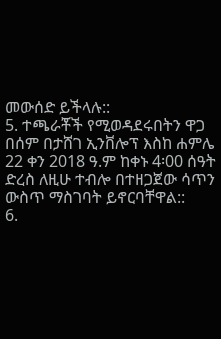መውሰድ ይችላሉ::
5. ተጫራቾች የሚወዳደሩበትን ዋጋ በሰም በታሸገ ኢንቨሎፕ እስከ ሐምሌ 22 ቀን 2018 ዓ.ም ከቀኑ 4፡00 ሰዓት ድረስ ለዚሁ ተብሎ በተዘጋጀው ሳጥን ውስጥ ማስገባት ይኖርባቸዋል::
6.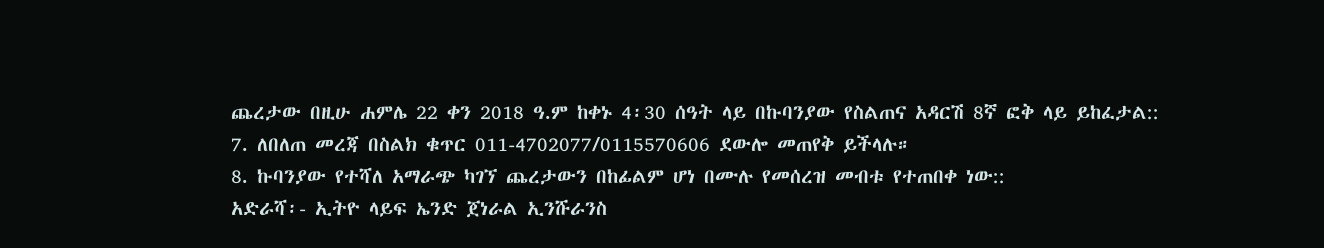ጨረታው በዚሁ ሐምሌ 22 ቀን 2018 ዓ.ም ከቀኑ 4፡30 ሰዓት ላይ በኩባንያው የስልጠና አዳርሽ 8ኛ ፎቅ ላይ ይከፈታል::
7. ለበለጠ መረጃ በስልክ ቁጥር 011-4702077/0115570606 ደውሎ መጠየቅ ይችላሉ።
8. ኩባንያው የተሻለ አማራጭ ካገኘ ጨረታውን በከፊልም ሆነ በሙሉ የመሰረዝ መብቱ የተጠበቀ ነው::
አድራሻ፡- ኢትዮ ላይፍ ኤንድ ጀነራል ኢንሹራንስ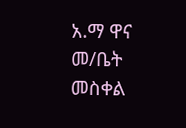አ.ማ ዋና መ/ቤት
መስቀል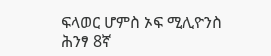ፍላወር ሆምስ ኦፍ ሚሊዮንስ ሕንፃ 8ኛ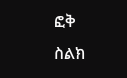ፎቅ
ስልክ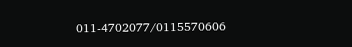011-4702077/0115570606